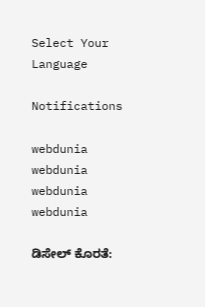Select Your Language

Notifications

webdunia
webdunia
webdunia
webdunia

ಡಿಸೇಲ್ ಕೊರತೆ: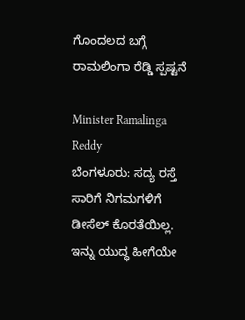ಗೊಂದಲದ ಬಗ್ಗೆ ರಾಮಲಿಂಗಾ ರೆಡ್ಡಿ ಸ್ಪಷ್ಟನೆ

Minister Ramalinga Reddy
ಬೆಂಗಳೂರು: ಸದ್ಯ ರಸ್ತೆ ಸಾರಿಗೆ ನಿಗಮಗಳಿಗೆ  ಡೀಸೆಲ್ ಕೊರತೆಯಿಲ್ಲ. ಇನ್ನು ಯುದ್ಧ ಹೀಗೆಯೇ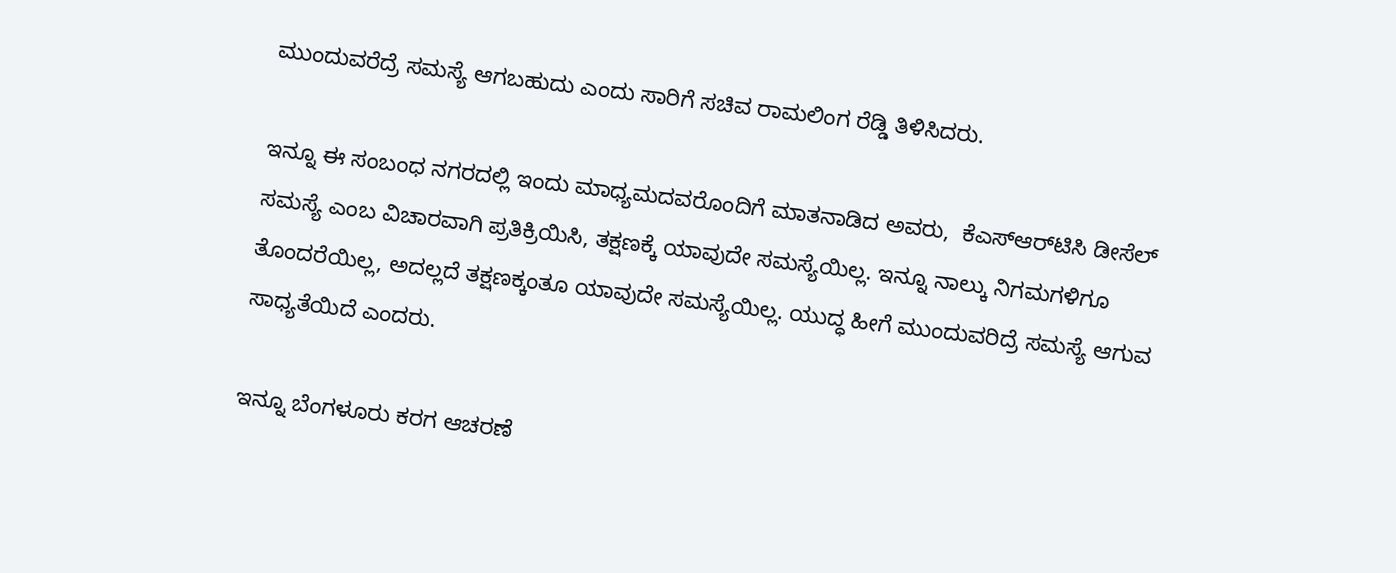ಮುಂದುವರೆದ್ರೆ ಸಮಸ್ಯೆ ಆಗಬಹುದು ಎಂದು ಸಾರಿಗೆ ಸಚಿವ ರಾಮಲಿಂಗ ರೆಡ್ಡಿ ತಿಳಿಸಿದರು.

ಇನ್ನೂ ಈ ಸಂಬಂಧ ನಗರದಲ್ಲಿ ಇಂದು ಮಾಧ್ಯಮದವರೊಂದಿಗೆ ಮಾತನಾಡಿದ ಅವರು,  ಕೆಎಸ್‌ಆರ್‌ಟಿಸಿ ಡೀಸೆಲ್ ಸಮಸ್ಯೆ ಎಂಬ ವಿಚಾರವಾಗಿ ಪ್ರತಿಕ್ರಿಯಿಸಿ, ತಕ್ಷಣಕ್ಕೆ ಯಾವುದೇ ಸಮಸ್ಯೆಯಿಲ್ಲ. ಇನ್ನೂ ನಾಲ್ಕು ನಿಗಮಗಳಿಗೂ ತೊಂದರೆಯಿಲ್ಲ, ಅದಲ್ಲದೆ ತಕ್ಷಣಕ್ಕಂತೂ ಯಾವುದೇ ಸಮಸ್ಯೆಯಿಲ್ಲ. ಯುದ್ಧ ಹೀಗೆ ಮುಂದುವರಿದ್ರೆ ಸಮಸ್ಯೆ ಆಗುವ ಸಾಧ್ಯತೆಯಿದೆ ಎಂದರು.

ಇನ್ನೂ ಬೆಂಗಳೂರು ಕರಗ ಆಚರಣೆ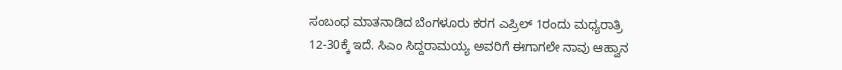ಸಂಬಂಧ ಮಾತನಾಡಿದ ಬೆಂಗಳೂರು ಕರಗ ಎಪ್ರಿಲ್ 1ರಂದು ಮಧ್ಯರಾತ್ರಿ 12-30ಕ್ಕೆ ಇದೆ. ಸಿಎಂ ಸಿದ್ದರಾಮಯ್ಯ ಅವರಿಗೆ ಈಗಾಗಲೇ ನಾವು ಆಹ್ವಾನ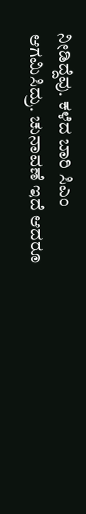ನೀಡಿದ್ದೆವು. ಕಳೆದ ಬಾರಿ ಸಿಎಂ ಆಗಮಿಸಿದ್ರು. ಚುನಾವಣೆ ಇದೆ ಆದರೂ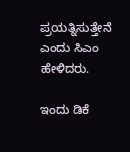ಪ್ರಯತ್ನಿಸುತ್ತೇನೆ ಎಂದು ಸಿಎಂ ಹೇಳಿದರು.

ಇಂದು‌ ಡಿಕೆ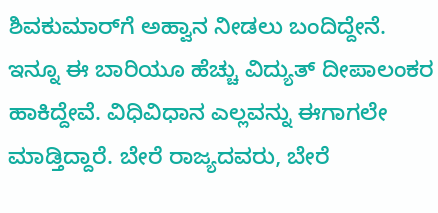ಶಿವಕುಮಾರ್‌ಗೆ ಅಹ್ವಾನ ನೀಡಲು ಬಂದಿದ್ದೇನೆ. ಇನ್ನೂ ಈ ಬಾರಿಯೂ ಹೆಚ್ಚು ವಿದ್ಯುತ್ ದೀಪಾಲಂಕರ ಹಾಕಿದ್ದೇವೆ. ವಿಧಿವಿಧಾನ ಎಲ್ಲವನ್ನು ಈಗಾಗಲೇ ಮಾಡ್ತಿದ್ದಾರೆ‌. ಬೇರೆ ರಾಜ್ಯದವರು, ಬೇರೆ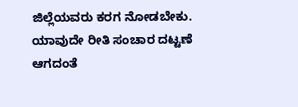ಜಿಲ್ಲೆಯವರು ಕರಗ ನೋಡಬೇಕು. ಯಾವುದೇ ರೀತಿ ಸಂಚಾರ ದಟ್ಟಣೆ ಆಗದಂತೆ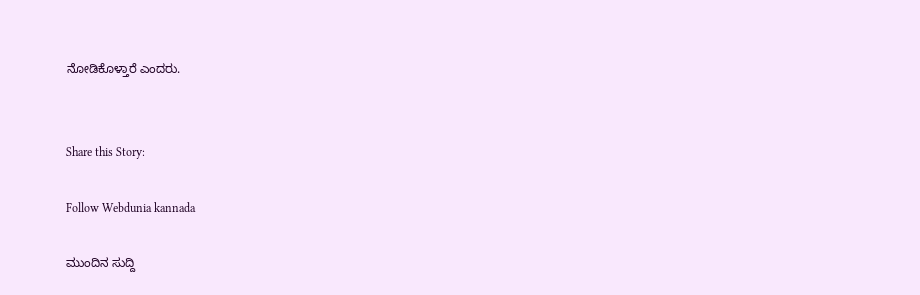ನೋಡಿಕೊಳ್ತಾರೆ ಎಂದರು.


Share this Story:

Follow Webdunia kannada

ಮುಂದಿನ ಸುದ್ದಿ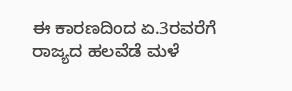ಈ ಕಾರಣದಿಂದ ಏ.3ರವರೆಗೆ ರಾಜ್ಯದ ಹಲವೆಡೆ ಮಳೆ